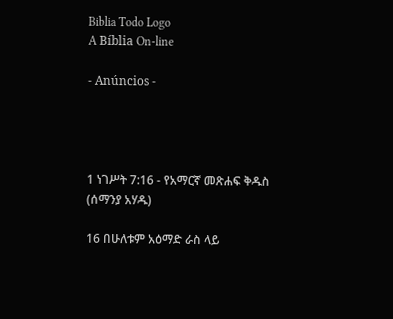Biblia Todo Logo
A Bíblia On-line

- Anúncios -




1 ነገሥት 7:16 - የአማርኛ መጽሐፍ ቅዱስ (ሰማንያ አሃዱ)

16 በሁለቱም አዕማድ ራስ ላይ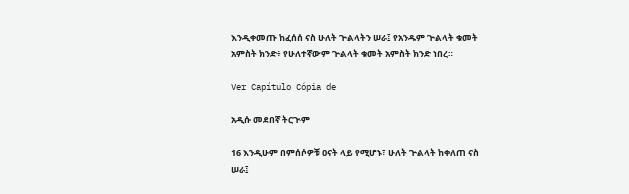እንዲቀመጡ ከፈሰሰ ናስ ሁለት ጕልላትን ሠራ፤ የአንዱም ጕልላት ቁመት አምስት ክንድ፥ የሁለተኛውም ጕልላት ቁመት አምስት ክንድ ነበረ።

Ver Capítulo Cópia de

አዲሱ መደበኛ ትርጒም

16 እንዲሁም በምሰሶዎቹ ዐናት ላይ የሚሆኑ፣ ሁለት ጕልላት ከቀለጠ ናስ ሠራ፤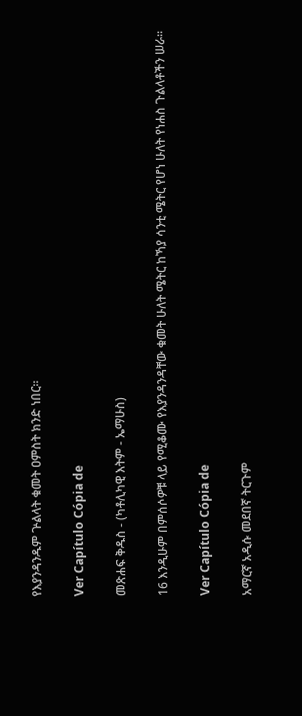የእያንዳንዱም ጕልላት ቁመት ዐምስት ክንድ ነበር።

Ver Capítulo Cópia de

መጽሐፍ ቅዱስ - (ካቶሊካዊ እትም - ኤማሁስ)

16 እንዲሁም በምሰሶዎቹ ላይ የሚቆሙ የእያንዳንዳቸው ቁመት ሁለት ሜትር ከኻያ ሳንቲ ሜትር የሆነ ሁለት የነሐስ ጉልላቶችን ሠራ።

Ver Capítulo Cópia de

አማርኛ አዲሱ መደበኛ ትርጉም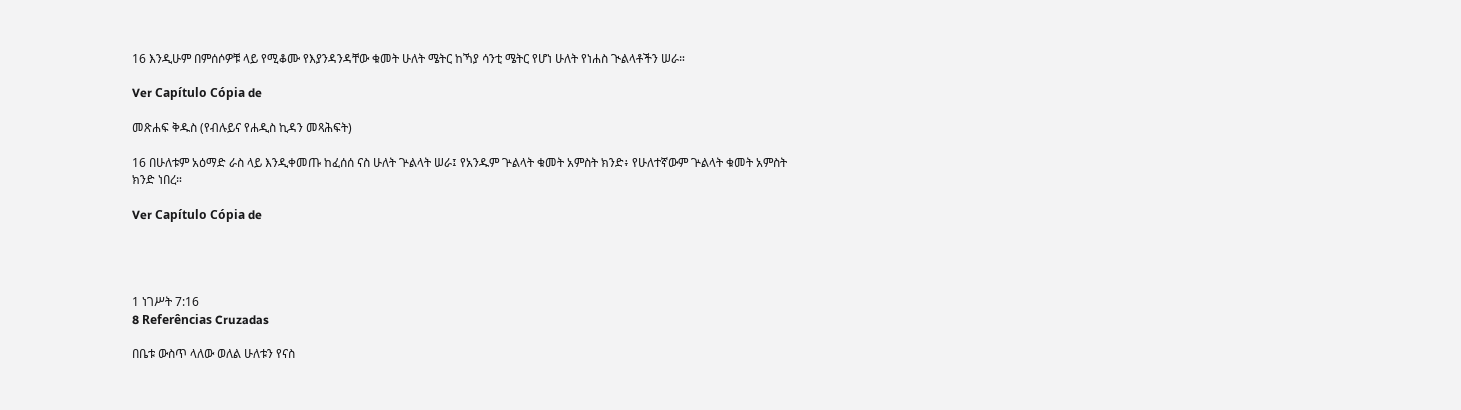16 እንዲሁም በምሰሶዎቹ ላይ የሚቆሙ የእያንዳንዳቸው ቁመት ሁለት ሜትር ከኻያ ሳንቲ ሜትር የሆነ ሁለት የነሐስ ጒልላቶችን ሠራ።

Ver Capítulo Cópia de

መጽሐፍ ቅዱስ (የብሉይና የሐዲስ ኪዳን መጻሕፍት)

16 በሁለቱም አዕማድ ራስ ላይ እንዲቀመጡ ከፈሰሰ ናስ ሁለት ጕልላት ሠራ፤ የአንዱም ጕልላት ቁመት አምስት ክንድ፥ የሁለተኛውም ጕልላት ቁመት አምስት ክንድ ነበረ።

Ver Capítulo Cópia de




1 ነገሥት 7:16
8 Referências Cruzadas

በቤቱ ውስጥ ላለው ወለል ሁለቱን የናስ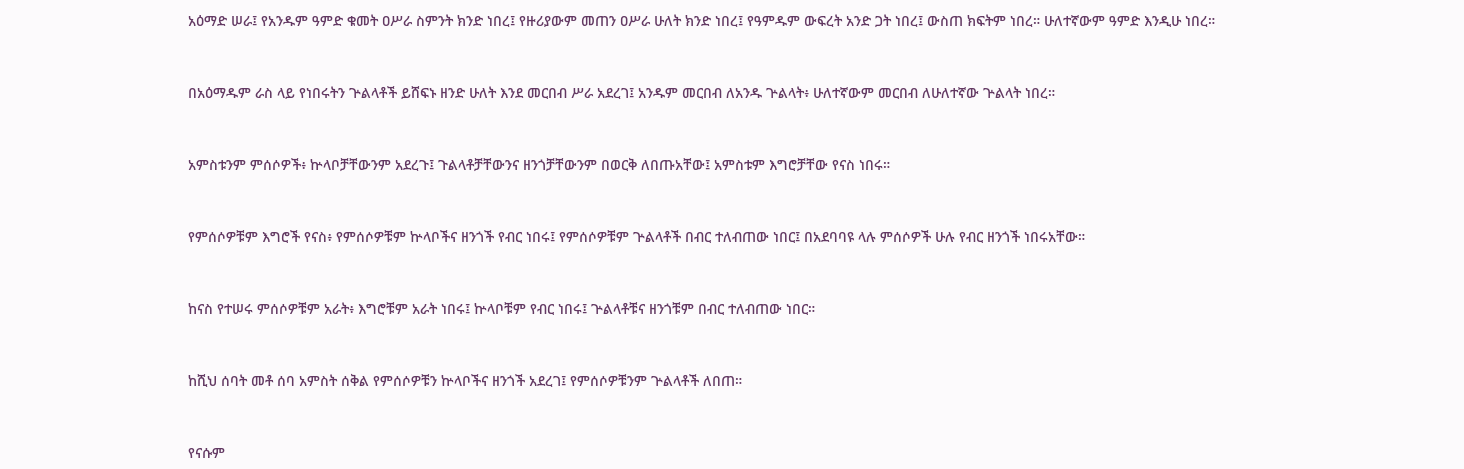አዕማድ ሠራ፤ የአንዱም ዓምድ ቁመት ዐሥራ ስምንት ክንድ ነበረ፤ የዙሪያውም መጠን ዐሥራ ሁለት ክንድ ነበረ፤ የዓምዱም ውፍረት አንድ ጋት ነበረ፤ ውስጠ ክፍትም ነበረ። ሁለተኛውም ዓምድ እንዲሁ ነበረ።


በአዕማዱም ራስ ላይ የነበሩትን ጕልላቶች ይሸፍኑ ዘንድ ሁለት እንደ መርበብ ሥራ አደረገ፤ አንዱም መርበብ ለአንዱ ጕልላት፥ ሁለተኛውም መርበብ ለሁለተኛው ጕልላት ነበረ።


አምስቱንም ምሰሶዎች፥ ኵላቦቻቸውንም አደረጉ፤ ጉልላቶቻቸውንና ዘንጎቻቸውንም በወርቅ ለበጡአቸው፤ አምስቱም እግሮቻቸው የናስ ነበሩ።


የምሰሶዎቹም እግሮች የናስ፥ የምሰሶዎቹም ኵላቦችና ዘንጎች የብር ነበሩ፤ የምሰሶዎቹም ጕልላቶች በብር ተለብጠው ነበር፤ በአደባባዩ ላሉ ምሰሶዎች ሁሉ የብር ዘንጎች ነበሩአቸው።


ከናስ የተሠሩ ምሰሶዎቹም አራት፥ እግሮቹም አራት ነበሩ፤ ኵላቦቹም የብር ነበሩ፤ ጕልላቶቹና ዘንጎቹም በብር ተለብጠው ነበር።


ከሺህ ሰባት መቶ ሰባ አምስት ሰቅል የምሰሶዎቹን ኵላቦችና ዘንጎች አደረገ፤ የምሰሶዎቹንም ጕልላቶች ለበጠ።


የናሱም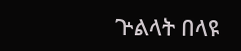ጕልላት በላዩ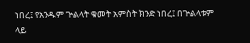ነበረ፤ የአንዱም ጕልላት ቁመት አምስት ክንድ ነበረ፤ በጕልላቱም ላይ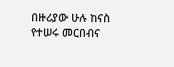በዙሪያው ሁሉ ከናስ የተሠሩ መርበብና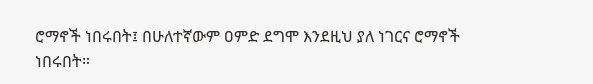ሮማኖች ነበሩበት፤ በሁለተኛውም ዐምድ ደግሞ እንደዚህ ያለ ነገርና ሮማኖች ነበሩበት።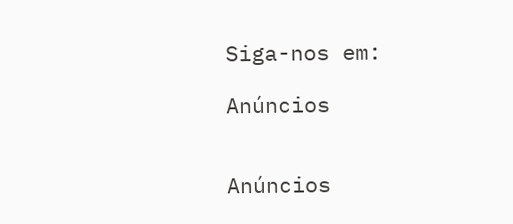Siga-nos em:

Anúncios


Anúncios